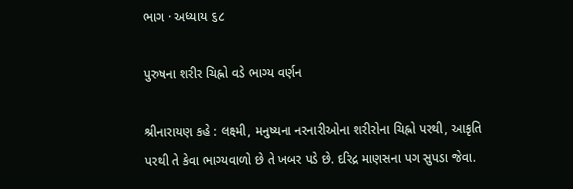ભાગ · અધ્યાય ૬૮

પુરુષના શરીર ચિહ્નો વડે ભાગ્ય વર્ણન

શ્રીનારાયણ કહે : લક્ષ્મી, મનુષ્યના નરનારીઓના શરીરોના ચિહ્નો પરથી, આકૃતિ પરથી તે કેવા ભાગ્યવાળો છે તે ખબર પડે છે. દરિદ્ર માણસના પગ સુપડા જેવા.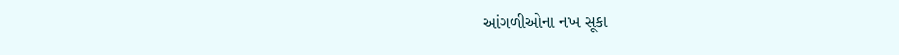આંગળીઓના નખ સૂકા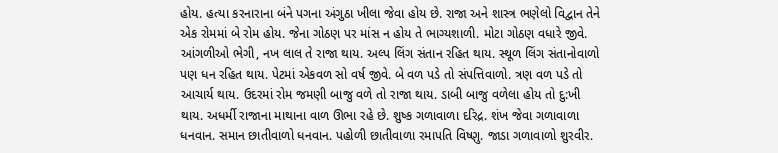હોય. હત્યા કરનારાના બંને પગના અંગુઠા ખીલા જેવા હોય છે. રાજા અને શાસ્ત્ર ભણેલો વિદ્વાન તેને એક રોમમાં બે રોમ હોય. જેના ગોઠણ પર માંસ ન હોય તે ભાગ્યશાળી. મોટા ગોઠણ વધારે જીવે. આંગળીઓ ભેગી, નખ લાલ તે રાજા થાય. અલ્પ લિંગ સંતાન રહિત થાય. સ્થૂળ લિંગ સંતાનોવાળો પણ ધન રહિત થાય. પેટમાં એકવળ સો વર્ષ જીવે. બે વળ પડે તો સંપત્તિવાળો. ત્રણ વળ પડે તો આચાર્ય થાય. ઉદરમાં રોમ જમણી બાજુ વળે તો રાજા થાય. ડાબી બાજુ વળેલા હોય તો દુ:ખી થાય. અધર્મી રાજાના માથાના વાળ ઊભા રહે છે. શુષ્ક ગળાવાળા દરિદ્ર. શંખ જેવા ગળાવાળા ધનવાન. સમાન છાતીવાળો ધનવાન. પહોળી છાતીવાળા રમાપતિ વિષ્ણુ. જાડા ગળાવાળો શુરવીર.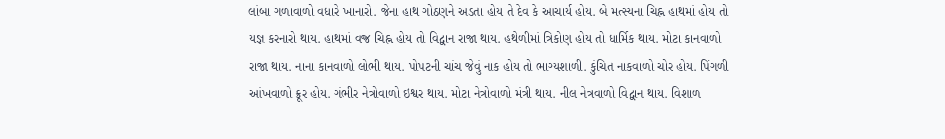લાંબા ગળાવાળો વધારે ખાનારો. જેના હાથ ગોઠણને અડતા હોય તે દેવ કે આચાર્ય હોય. બે મત્સ્યના ચિહ્ન હાથમાં હોય તો યજ્ઞ કરનારો થાય. હાથમાં વજ્ર ચિહ્ન હોય તો વિદ્વાન રાજા થાય. હથેળીમાં ત્રિકોણ હોય તો ધાર્મિક થાય. મોટા કાનવાળો રાજા થાય. નાના કાનવાળો લોભી થાય. પોપટની ચાંચ જેવું નાક હોય તો ભાગ્યશાળી. કુંચિત નાકવાળો ચોર હોય. પિંગળી આંખવાળો ક્રૂર હોય. ગંભીર નેત્રોવાળો ઇશ્વર થાય. મોટા નેત્રોવાળો મંત્રી થાય. નીલ નેત્રવાળો વિદ્વાન થાય. વિશાળ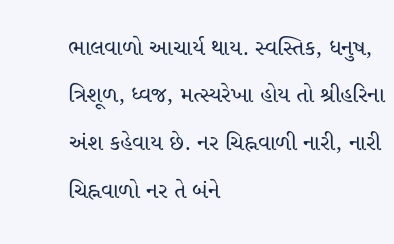ભાલવાળો આચાર્ય થાય. સ્વસ્તિક, ધનુષ, ત્રિશૂળ, ધ્વજ, મત્સ્યરેખા હોય તો શ્રીહરિના અંશ કહેવાય છે. નર ચિહ્નવાળી નારી, નારી ચિહ્નવાળો નર તે બંને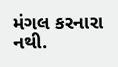મંગલ કરનારા નથી.